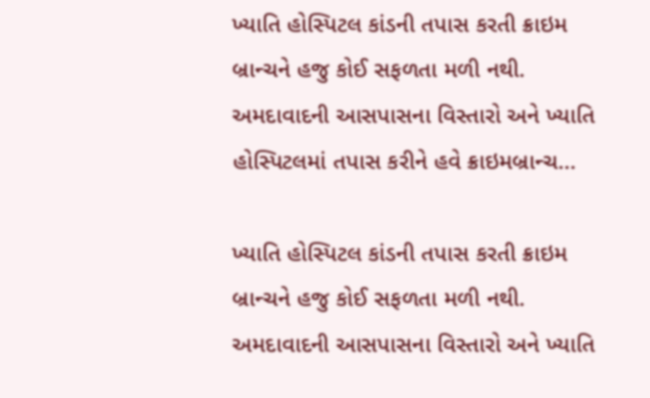ખ્યાતિ હોસ્પિટલ કાંડની તપાસ કરતી ક્રાઇમ બ્રાન્ચને હજુ કોઈ સફળતા મળી નથી. અમદાવાદની આસપાસના વિસ્તારો અને ખ્યાતિ હોસ્પિટલમાં તપાસ કરીને હવે ક્રાઇમબ્રાન્ચ...

ખ્યાતિ હોસ્પિટલ કાંડની તપાસ કરતી ક્રાઇમ બ્રાન્ચને હજુ કોઈ સફળતા મળી નથી. અમદાવાદની આસપાસના વિસ્તારો અને ખ્યાતિ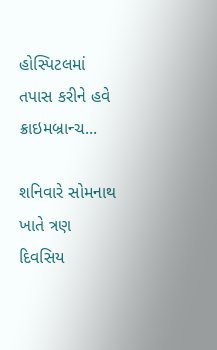હોસ્પિટલમાં તપાસ કરીને હવે ક્રાઇમબ્રાન્ચ...

શનિવારે સોમનાથ ખાતે ત્રણ દિવસિય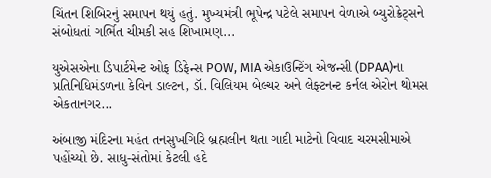ચિંતન શિબિરનું સમાપન થયું હતું. મુખ્યમંત્રી ભૂપેન્દ્ર પટેલે સમાપન વેળાએ બ્યુરોક્રેટ્સને સંબોધતાં ગર્ભિત ચીમકી સહ શિખામણ...

યુએસએના ડિપાર્ટમેન્ટ ઓફ ડિફેન્સ POW, MIA એકાઉન્ટિંગ એજન્સી (DPAA)ના પ્રતિનિધિમંડળના કેવિન ડાલ્ટન, ડૉ. વિલિયમ બેલ્ચર અને લેફ્ટનન્ટ કર્નલ એરોન થોમસ એકતાનગર...

અંબાજી મંદિરના મહંત તનસુખગિરિ બ્રહ્મલીન થતા ગાદી માટેનો વિવાદ ચરમસીમાએ પહોંચ્યો છે. સાધુ-સંતોમાં કેટલી હદે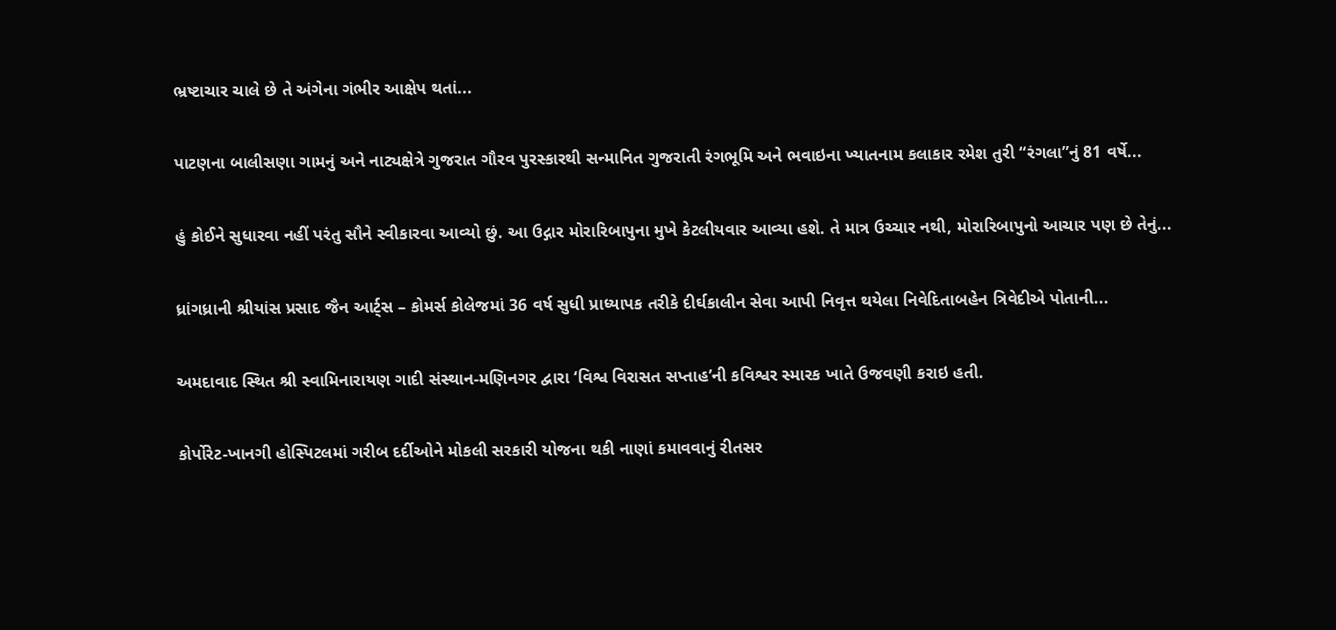ભ્રષ્ટાચાર ચાલે છે તે અંગેના ગંભીર આક્ષેપ થતાં...

પાટણના બાલીસણા ગામનું અને નાટ્યક્ષેત્રે ગુજરાત ગૌરવ પુરસ્કારથી સન્માનિત ગુજરાતી રંગભૂમિ અને ભવાઇના ખ્યાતનામ કલાકાર રમેશ તુરી “રંગલા”નું 81 વર્ષે...

હું કોઈને સુધારવા નહીં પરંતુ સૌને સ્વીકારવા આવ્યો છું. આ ઉદ્ગાર મોરારિબાપુના મુખે કેટલીયવાર આવ્યા હશે. તે માત્ર ઉચ્ચાર નથી, મોરારિબાપુનો આચાર પણ છે તેનું...

ધ્રાંગધ્રાની શ્રીયાંસ પ્રસાદ જૈન આર્ટ્સ – કોમર્સ કોલેજમાં 36 વર્ષ સુધી પ્રાધ્યાપક તરીકે દીર્ઘકાલીન સેવા આપી નિવૃત્ત થયેલા નિવેદિતાબહેન ત્રિવેદીએ પોતાની...

અમદાવાદ સ્થિત શ્રી સ્વામિનારાયણ ગાદી સંસ્થાન-મણિનગર દ્વારા ‘વિશ્વ વિરાસત સપ્તાહ’ની કવિશ્વર સ્મારક ખાતે ઉજવણી કરાઇ હતી.

કોર્પોરેટ-ખાનગી હોસ્પિટલમાં ગરીબ દર્દીઓને મોકલી સરકારી યોજના થકી નાણાં કમાવવાનું રીતસર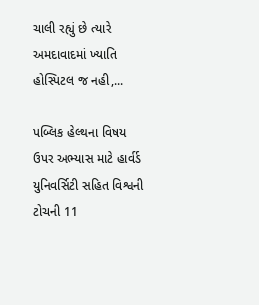ચાલી રહ્યું છે ત્યારે અમદાવાદમાં ખ્યાતિ હોસ્પિટલ જ નહી,...

પબ્લિક હેલ્થના વિષય ઉપર અભ્યાસ માટે હાર્વર્ડ યુનિવર્સિટી સહિત વિશ્વની ટોચની 11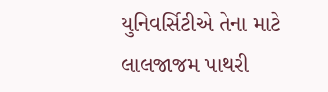યુનિવર્સિટીએ તેના માટે લાલજાજમ પાથરી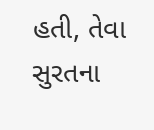હતી, તેવા સુરતના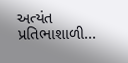અત્યંત પ્રતિભાશાળી...